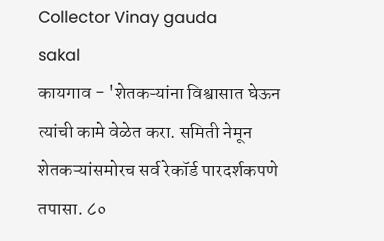Collector Vinay gauda
sakal
कायगाव - 'शेतकऱ्यांना विश्वासात घेऊन त्यांची कामे वेळेत करा. समिती नेमून शेतकऱ्यांसमोरच सर्व रेकॉर्ड पारदर्शकपणे तपासा. ८०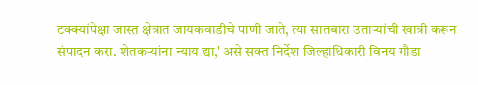टक्क्यांपेक्षा जास्त क्षेत्रात जायकवाडीचे पाणी जाते, त्या सातबारा उताऱ्यांची खात्री करून संपादन करा. शेतकऱ्यांना न्याय द्या,' असे सक्त निर्देश जिल्हाधिकारी विनय गौडा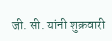जी. सी. यांनी शुक्रवारी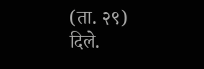(ता. २९) दिले.